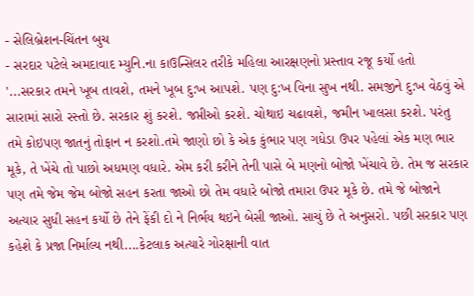- સેલિબ્રેશન-ચિંતન બુચ
- સરદાર પટેલે અમદાવાદ મ્યુનિ.ના કાઉન્સિલર તરીકે મહિલા આરક્ષણનો પ્રસ્તાવ રજૂ કર્યો હતો
'...સરકાર તમને ખૂબ તાવશે, તમને ખૂબ દુ:ખ આપશે. પણ દુ:ખ વિના સુખ નથી. સમજીને દુ:ખ વેઠવું એ સારામાં સારો રસ્તો છે. સરકાર શું કરશે. જપ્તીઓ કરશે. ચોથાઇ ચઢાવશે, જમીન ખાલસા કરશે. પરંતુ તમે કોઇપણ જાતનું તોફાન ન કરશો.તમે જાણો છો કે એક કુંભાર પણ ગધેડા ઉપર પહેલાં એક મણ ભાર મૂકે, તે ખેંચે તો પાછો અધમણ વધારે. એમ કરી કરીને તેની પાસે બે મણનો બોજો ખેંચાવે છે. તેમ જ સરકાર પણ તમે જેમ જેમ બોજો સહન કરતા જાઓ છો તેમ વધારે બોજો તમારા ઉપર મૂકે છે. તમે જે બોજાને અત્યાર સુધી સહન કર્યો છે તેને ફેંકી દો ને નિર્ભય થઇને બેસી જાઓ. સાચું છે તે અનુસરો. પછી સરકાર પણ કહેશે કે પ્રજા નિર્માલ્ય નથી....કેટલાક અત્યારે ગોરક્ષાની વાત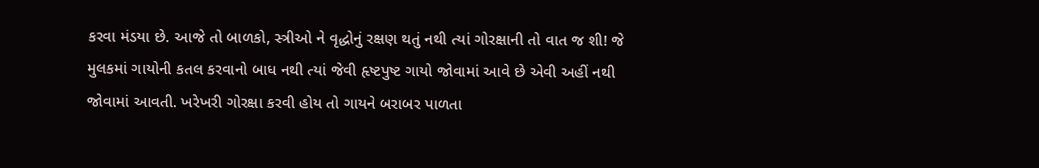કરવા મંડયા છે. આજે તો બાળકો, સ્ત્રીઓ ને વૃદ્ધોનું રક્ષણ થતું નથી ત્યાં ગોરક્ષાની તો વાત જ શી! જે મુલકમાં ગાયોની કતલ કરવાનો બાધ નથી ત્યાં જેવી હૃષ્ટપુષ્ટ ગાયો જોવામાં આવે છે એવી અહીં નથી જોવામાં આવતી. ખરેખરી ગોરક્ષા કરવી હોય તો ગાયને બરાબર પાળતા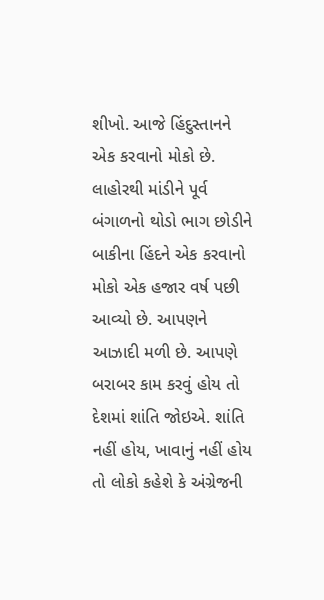શીખો. આજે હિંદુસ્તાનને એક કરવાનો મોકો છે. લાહોરથી માંડીને પૂર્વ બંગાળનો થોડો ભાગ છોડીને બાકીના હિંદને એક કરવાનો મોકો એક હજાર વર્ષ પછી આવ્યો છે. આપણને આઝાદી મળી છે. આપણે બરાબર કામ કરવું હોય તો દેશમાં શાંતિ જોઇએ. શાંતિ નહીં હોય, ખાવાનું નહીં હોય તો લોકો કહેશે કે અંગ્રેજની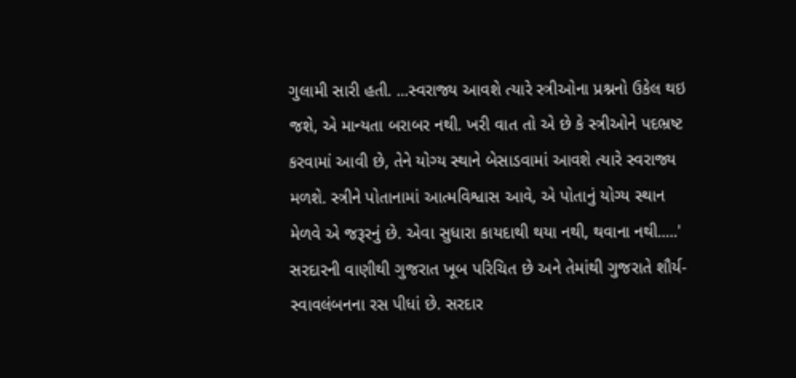ગુલામી સારી હતી. ...સ્વરાજ્ય આવશે ત્યારે સ્ત્રીઓના પ્રશ્નનો ઉકેલ થઇ જશે, એ માન્યતા બરાબર નથી. ખરી વાત તો એ છે કે સ્ત્રીઓને પદભ્રષ્ટ કરવામાં આવી છે, તેને યોગ્ય સ્થાને બેસાડવામાં આવશે ત્યારે સ્વરાજ્ય મળશે. સ્ત્રીને પોતાનામાં આત્મવિશ્વાસ આવે, એ પોતાનું યોગ્ય સ્થાન મેળવે એ જરૂરનું છે. એવા સુધારા કાયદાથી થયા નથી, થવાના નથી.....'
સરદારની વાણીથી ગુજરાત ખૂબ પરિચિત છે અને તેમાંથી ગુજરાતે શૌર્ય- સ્વાવલંબનના રસ પીધાં છે. સરદાર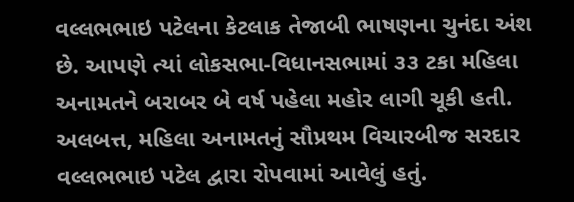વલ્લભભાઇ પટેલના કેટલાક તેજાબી ભાષણના ચુનંદા અંશ છે. આપણે ત્યાં લોકસભા-વિધાનસભામાં ૩૩ ટકા મહિલા અનામતને બરાબર બે વર્ષ પહેલા મહોર લાગી ચૂકી હતી. અલબત્ત, મહિલા અનામતનું સૌપ્રથમ વિચારબીજ સરદાર વલ્લભભાઇ પટેલ દ્વારા રોપવામાં આવેલું હતું.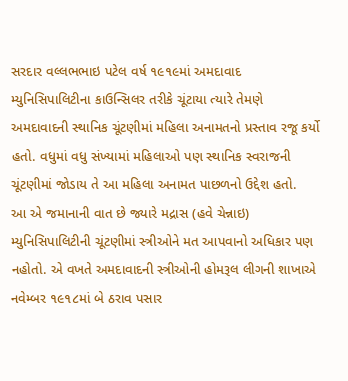સરદાર વલ્લભભાઇ પટેલ વર્ષ ૧૯૧૯માં અમદાવાદ મ્યુનિસિપાલિટીના કાઉન્સિલર તરીકે ચૂંટાયા ત્યારે તેમણે અમદાવાદની સ્થાનિક ચૂંટણીમાં મહિલા અનામતનો પ્રસ્તાવ રજૂ કર્યો હતો. વધુમાં વધુ સંખ્યામાં મહિલાઓ પણ સ્થાનિક સ્વરાજની ચૂંટણીમાં જોડાય તે આ મહિલા અનામત પાછળનો ઉદ્દેશ હતો.
આ એ જમાનાની વાત છે જ્યારે મદ્રાસ (હવે ચેન્નાઇ) મ્યુનિસિપાલિટીની ચૂંટણીમાં સ્ત્રીઓને મત આપવાનો અધિકાર પણ નહોતો. એ વખતે અમદાવાદની સ્ત્રીઓની હોમરૂલ લીગની શાખાએ નવેમ્બર ૧૯૧૮માં બે ઠરાવ પસાર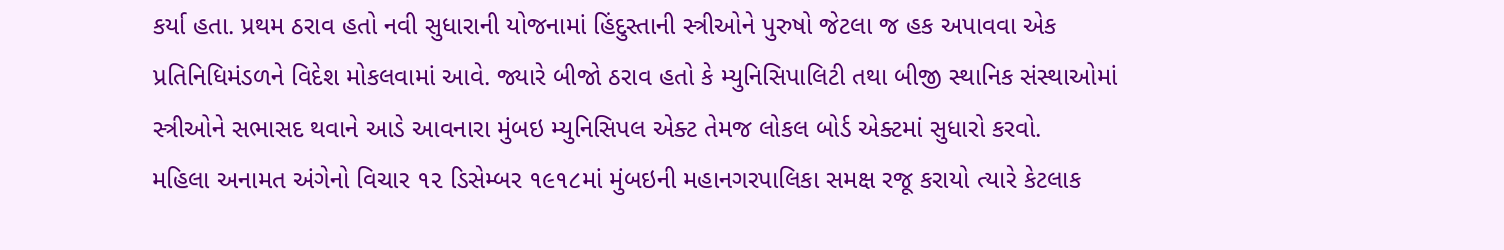કર્યા હતા. પ્રથમ ઠરાવ હતો નવી સુધારાની યોજનામાં હિંદુસ્તાની સ્ત્રીઓને પુરુષો જેટલા જ હક અપાવવા એક પ્રતિનિધિમંડળને વિદેશ મોકલવામાં આવે. જ્યારે બીજો ઠરાવ હતો કે મ્યુનિસિપાલિટી તથા બીજી સ્થાનિક સંસ્થાઓમાં સ્ત્રીઓને સભાસદ થવાને આડે આવનારા મુંબઇ મ્યુનિસિપલ એક્ટ તેમજ લોકલ બોર્ડ એક્ટમાં સુધારો કરવો.
મહિલા અનામત અંગેનો વિચાર ૧૨ ડિસેમ્બર ૧૯૧૮માં મુંબઇની મહાનગરપાલિકા સમક્ષ રજૂ કરાયો ત્યારે કેટલાક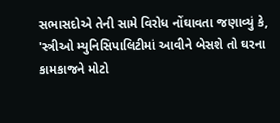સભાસદોએ તેની સામે વિરોધ નોંઘાવતા જણાવ્યું કે, 'સ્ત્રીઓ મ્યુનિસિપાલિટીમાં આવીને બેસશે તો ઘરના કામકાજને મોટો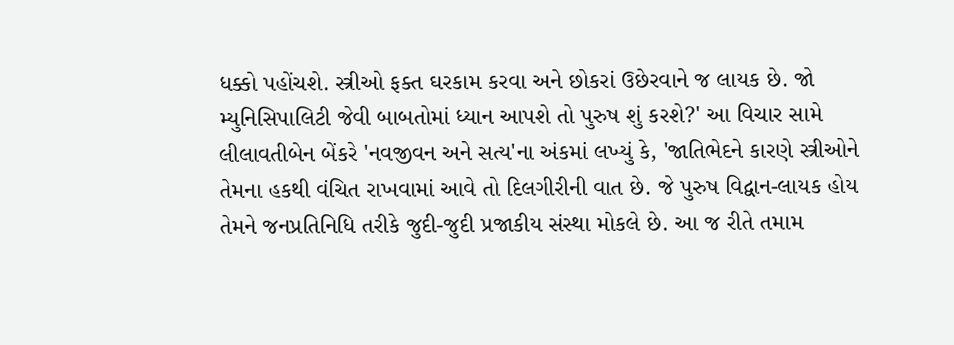ધક્કો પહોંચશે. સ્ત્રીઓ ફક્ત ઘરકામ કરવા અને છોકરાં ઉછેરવાને જ લાયક છે. જો મ્યુનિસિપાલિટી જેવી બાબતોમાં ધ્યાન આપશે તો પુરુષ શું કરશે?' આ વિચાર સામે લીલાવતીબેન બેંકરે 'નવજીવન અને સત્ય'ના અંકમાં લખ્યું કે, 'જાતિભેદને કારણે સ્ત્રીઓને તેમના હકથી વંચિત રાખવામાં આવે તો દિલગીરીની વાત છે. જે પુરુષ વિદ્વાન-લાયક હોય તેમને જનપ્રતિનિધિ તરીકે જુદી-જુદી પ્રજાકીય સંસ્થા મોકલે છે. આ જ રીતે તમામ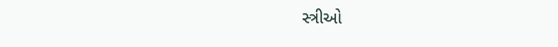સ્ત્રીઓ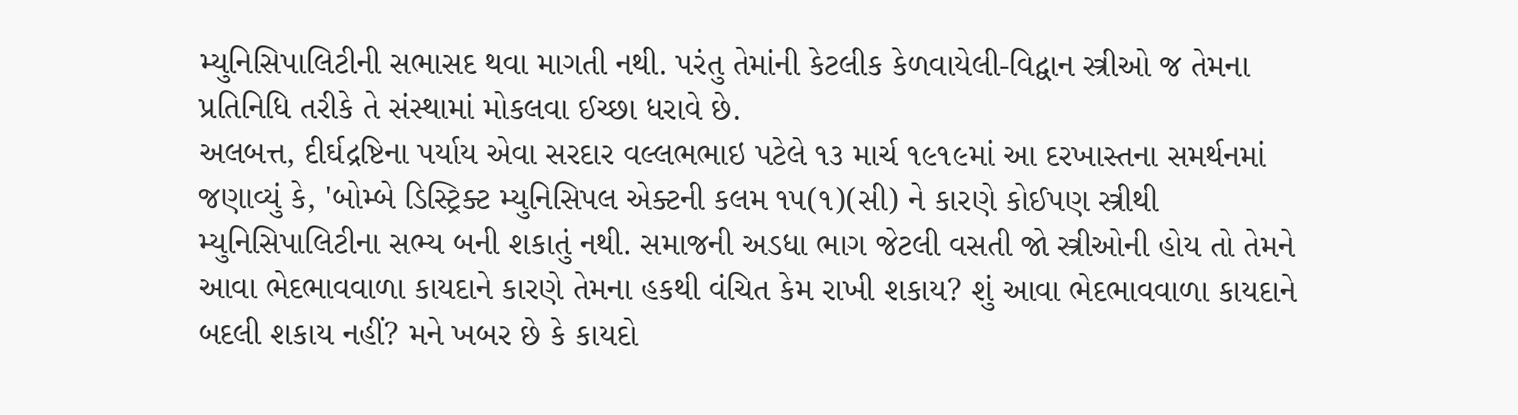મ્યુનિસિપાલિટીની સભાસદ થવા માગતી નથી. પરંતુ તેમાંની કેટલીક કેળવાયેલી-વિદ્વાન સ્ત્રીઓ જ તેમના પ્રતિનિધિ તરીકે તે સંસ્થામાં મોકલવા ઈચ્છા ધરાવે છે.
અલબત્ત, દીર્ઘદ્રષ્ટિના પર્યાય એવા સરદાર વલ્લભભાઇ પટેલે ૧૩ માર્ચ ૧૯૧૯માં આ દરખાસ્તના સમર્થનમાં જણાવ્યું કે, 'બોમ્બે ડિસ્ટ્રિક્ટ મ્યુનિસિપલ એક્ટની કલમ ૧૫(૧)(સી) ને કારણે કોઈપણ સ્ત્રીથી મ્યુનિસિપાલિટીના સભ્ય બની શકાતું નથી. સમાજની અડધા ભાગ જેટલી વસતી જો સ્ત્રીઓની હોય તો તેમને આવા ભેદભાવવાળા કાયદાને કારણે તેમના હકથી વંચિત કેમ રાખી શકાય? શું આવા ભેદભાવવાળા કાયદાને બદલી શકાય નહીં? મને ખબર છે કે કાયદો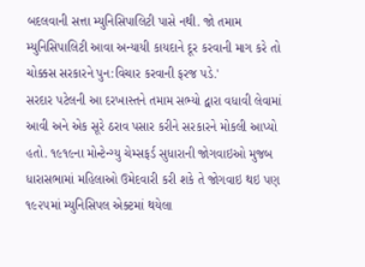બદલવાની સત્તા મ્યુનિસિપાલિટી પાસે નથી. જો તમામ મ્યુનિસિપાલિટી આવા અન્યાયી કાયદાને દૂર કરવાની માગ કરે તો ચોક્કસ સરકારને પુન:વિચાર કરવાની ફરજ પડે.'
સરદાર પટેલની આ દરખાસ્તને તમામ સભ્યો દ્વારા વધાવી લેવામાં આવી અને એક સૂરે ઠરાવ પસાર કરીને સરકારને મોકલી આપ્યો હતો. ૧૯૧૯ના મોન્ટેન્ગ્યુ ચેમ્સફર્ડ સુધારાની જોગવાઇઓ મુજબ ધારાસભામાં મહિલાઓ ઉમેદવારી કરી શકે તે જોગવાઇ થઇ પણ ૧૯૨૫માં મ્યુનિસિપલ એક્ટમાં થયેલા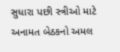સુધારા પછી સ્ત્રીઓ માટે અનામત બેઠકનો અમલ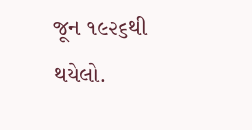જૂન ૧૯૨૬થી થયેલો.